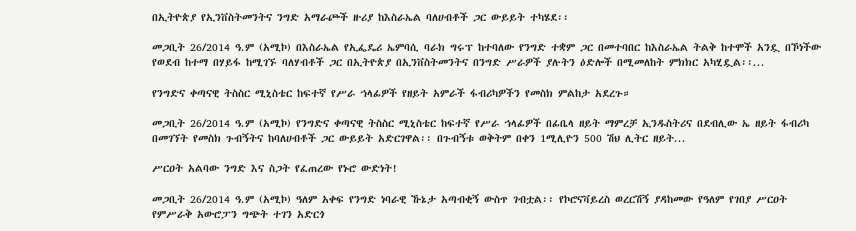በኢትዮጵያ የኢንቨስትመንትና ንግድ አማራጮች ዙሪያ ከእስራኤል ባለሀብቶች ጋር ውይይት ተካሄደ፡፡

መጋቢት 26/2014 ዓ.ም (አሚኮ) በእስራኤል የኢፌዴሪ ኤምባሲ ባራክ ግሩፕ ከተባለው የንግድ ተቋም ጋር በመተባበር ከእስራኤል ትልቅ ከተሞች አንዷ በኾነችው የወደብ ከተማ በሃይፋ ከሚገኙ ባለሃብቶች ጋር በኢትዮጵያ በኢንቨስትመንትና በንግድ ሥራዎች ያሉትን ዕድሎች በሚመለከት ምክክር አካሂዷል፡፡...

የንግድና ቀጣናዊ ትስስር ሚኒስቴር ከፍተኛ የሥራ ኀላፊዎች የዘይት አምራች ፋብሪካዎችን የመስክ ምልከታ አደረጉ።

መጋቢት 26/2014 ዓ.ም (አሚኮ) የንግድና ቀጣናዊ ትስስር ሚኒስቴር ከፍተኛ የሥራ ኀላፊዎች በፊቤላ ዘይት ማምረቻ ኢንዱስትሪና በደብሊው ኤ ዘይት ፋብሪካ በመገኘት የመስክ ጉብኝትና ከባለሀብቶች ጋር ውይይት አድርገዋል፡፡ በጉብኝቱ ወቅትም በቀን 1ሚሊዮን 500 ሽህ ሊትር ዘይት...

ሥርዐት አልባው ንግድ እና ስጋት የፈጠረው የኑሮ ውድነት!

መጋቢት 26/2014 ዓ.ም (አሚኮ) ዓለም አቀፍ የንግድ ነባራዊ ኹኔታ አጣብቂኝ ውስጥ ገብቷል፡፡ የኮሮናቫይረስ ወረርሽኝ ያዳከመው የዓለም የገበያ ሥርዐት የምሥራቅ አውሮፓን ግጭት ተገን አድርጎ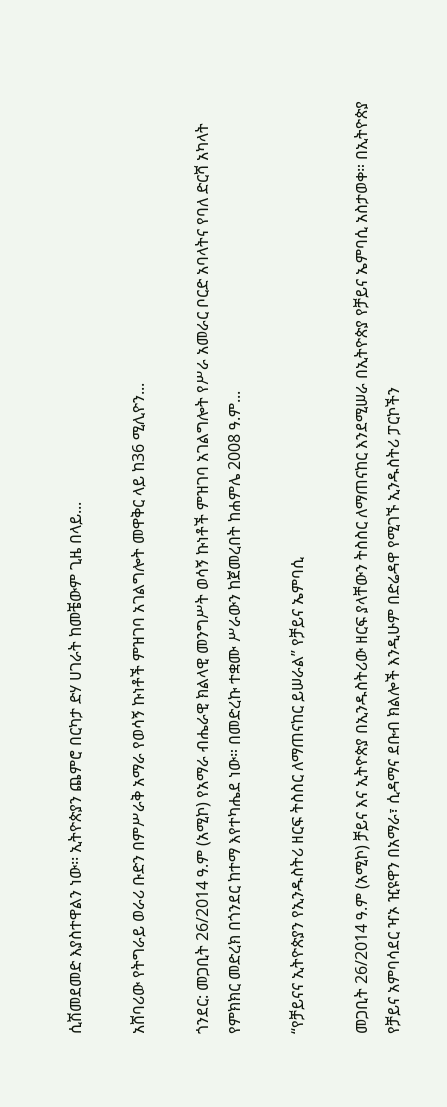ሲሽመደመድ እያስተዋልን ነው፡፡ ኢትዮጵያን ጨምሮ በርካታ ድሃ ሀገራት ከመቼውም ጊዜ በላይ...

አሸባሪው የትግራይ ወራሪ ቡድን በምሥራቅ አማራ የወሳኝ ኩነቶች ምዝገባ አገልግሎት መዋቅር ላይ ከ36 ሚሊዮን...

ጎንደር: መጋቢት 26/2014 ዓ.ም (አሚኮ) የአማራ ብሔራዊ ክልላዊ መንግሥት ወሳኝ ኩነቶች ምዝገባ አገልግሎት የሥራ አመራር ቦርድ አባላትና የባለ ድርሻ አካላት የምክክር መድረክ በጎንደር ከተማ እየተካሔደ ነው። በመድረኩ ተቋሙ ሥራውን ከጀመረበት ከሐምሌ 2008 ዓ.ም...

“የቻይናና ኢትዮጵያን የኢንዱስትሪ ዘርፍ ትስስር ለማጠናከር ይሠራል” የቻይና ኤምባሲ

መጋቢት 26/2014 ዓ.ም (አሚኮ) ቻይና እና ኢትዮጵያ በኢንዱስትሪው ዘርፍ ያላቸውን ትስስር ለማጠናከር እንደሚሠራ በኢትዮጵያ የቻይና ኤምባሲ አስታወቀ። በኢትዮጵያ የቻይና አምባሳደር ዣኦ ዢዩዋን በአማራ፣ ሲዳማና ደቡብ ክልሎች እንዲሁም በድሬዳዋ የሚገኙ ኢንዱስትሪ ፓርኮችን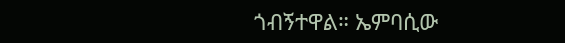ጎብኝተዋል። ኤምባሲው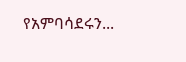የአምባሳደሩን...